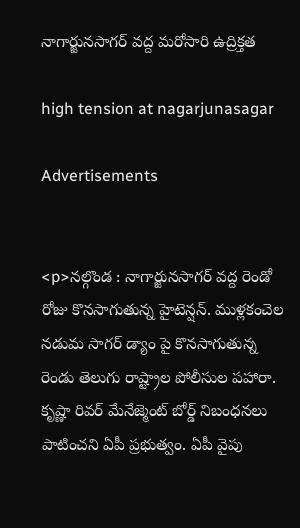నాగార్జునసాగర్ వద్ద మరోసారి ఉద్రిక్తత

high tension at nagarjunasagar

Advertisements


<p>నల్గొండ : నాగార్జునసాగర్ వద్ద రెండో రోజు కొనసాగుతున్న హైటెన్షన్. ముళ్లకంచెల నడుమ సాగర్ డ్యాం పై కొనసాగుతున్న రెండు తెలుగు రాష్ట్రాల పోలీసుల పహారా. కృష్ణా రివర్ మేనేజ్మెంట్ బోర్డ్ నిబంధనలు పాటించని ఏపీ ప్రభుత్వం. ఏపీ వైపు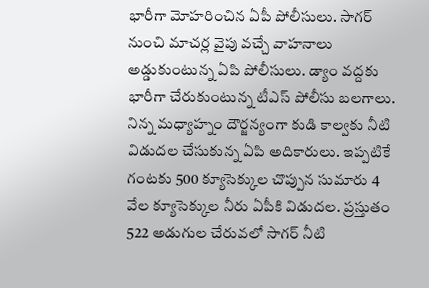భారీగా మోహరించిన ఏపీ పోలీసులు. సాగర్ నుంచి మాచర్ల వైపు వచ్చే వాహనాలు అడ్డుకుంటున్న ఏపి పోలీసులు. డ్యాం వద్దకు భారీగా చేరుకుంటున్న టీఎస్ పోలీసు బలగాలు. నిన్న మధ్యాహ్నం దౌర్జన్యంగా కుడి కాల్వకు నీటి విడుదల చేసుకున్న ఏపి అదికారులు. ఇప్పటికే గంటకు 500 క్యూసెక్కుల చొప్పున సుమారు 4 వేల క్యూసెక్కుల నీరు ఏపీకి విడుదల. ప్రస్తుతం 522 అడుగుల చేరువలో సాగర్ నీటి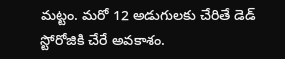మట్టం. మరో 12 అడుగులకు చేరితే డెడ్ స్టోరోజికి చేరే అవకాశం.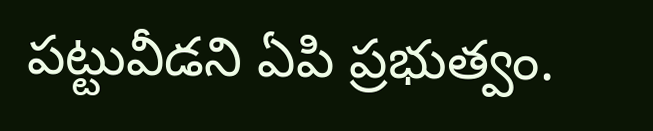పట్టువీడని ఏపి ప్రభుత్వం.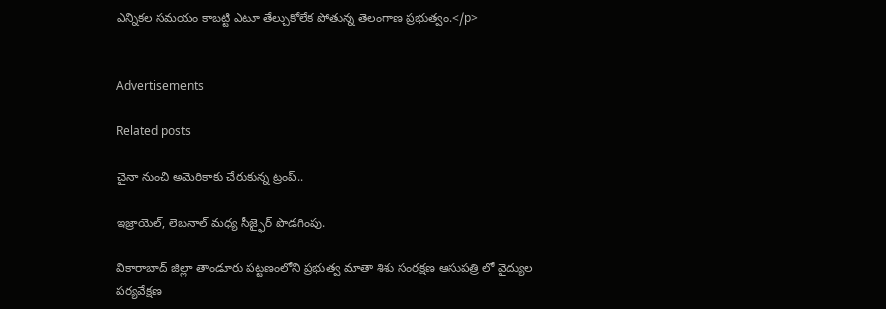ఎన్నికల సమయం కాబట్టి ఎటూ తేల్చుకోలేక పోతున్న తెలంగాణ ప్రభుత్వం.</p>


Advertisements

Related posts

చైనా నుంచి అమెరికాకు చేరుకున్న ట్రంప్‌..

ఇజ్రాయెల్, లెబనాల్ మధ్య సీజ్ఫైర్ పొడగింపు.

వికారాబాద్ జిల్లా తాండూరు పట్టణంలోని ప్రభుత్వ మాతా శిశు సంరక్షణ ఆసుపత్రి లో వైద్యుల పర్యవేక్షణ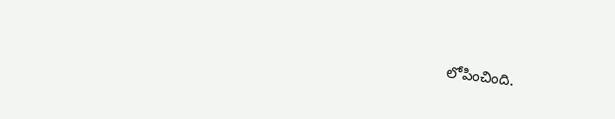లోపించింది.